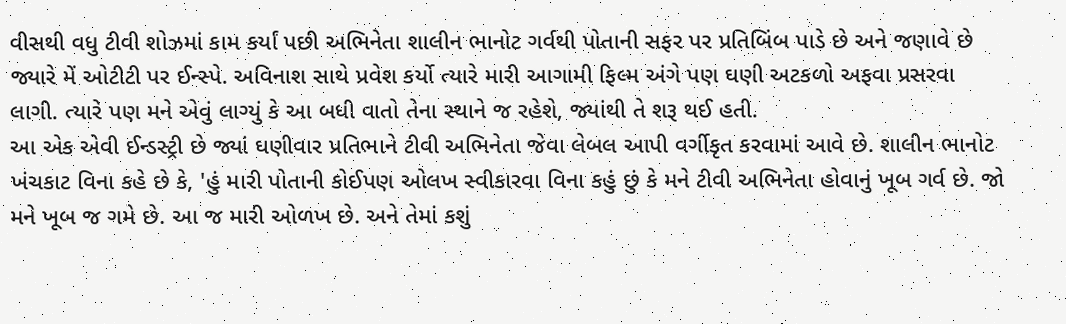વીસથી વધુ ટીવી શોઝમાં કામ કર્યાં પછી અભિનેતા શાલીન ભાનોટ ગર્વથી પોતાની સફર પર પ્રતિબિંબ પાડે છે અને જણાવે છે જ્યારે મેં ઓટીટી પર ઈન્સ્પે. અવિનાશ સાથે પ્રવેશ કર્યો ત્યારે મારી આગામી ફિલ્મ અંગે પણ ઘણી અટકળો અફવા પ્રસરવા લાગી. ત્યારે પણ મને એવું લાગ્યું કે આ બધી વાતો તેના સ્થાને જ રહેશે, જ્યાંથી તે શરૂ થઈ હતી.
આ એક એવી ઈન્ડસ્ટ્રી છે જ્યાં ઘણીવાર પ્રતિભાને ટીવી અભિનેતા જેવા લેબલ આપી વર્ગીકૃત કરવામાં આવે છે. શાલીન ભાનોટ ખંચકાટ વિના કહે છે કે, 'હું મારી પોતાની કોઈપણ ઓલખ સ્વીકારવા વિના કહું છું કે મને ટીવી અભિનેતા હોવાનું ખૂબ ગર્વ છે. જો મને ખૂબ જ ગમે છે. આ જ મારી ઓળખ છે. અને તેમાં કશું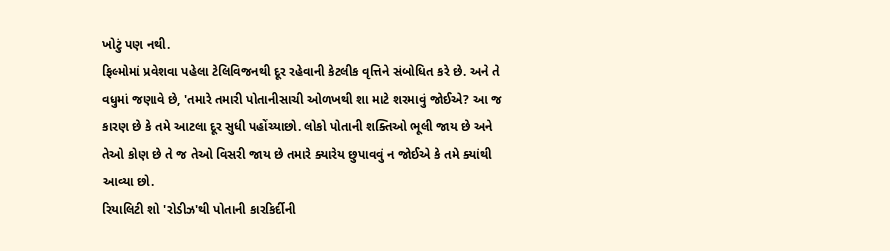ખોટું પણ નથી.
ફિલ્મોમાં પ્રવેશવા પહેલા ટેલિવિજનથી દૂર રહેવાની કેટલીક વૃત્તિને સંબોધિત કરે છે. અને તે વધુમાં જણાવે છે, 'તમારે તમારી પોતાનીસાચી ઓળખથી શા માટે શરમાવું જોઈએ? આ જ કારણ છે કે તમે આટલા દૂર સુધી પહોંચ્યાછો. લોકો પોતાની શક્તિઓ ભૂલી જાય છે અને તેઓ કોણ છે તે જ તેઓ વિસરી જાય છે તમારે ક્યારેય છુપાવવું ન જોઈએ કે તમે ક્યાંથી આવ્યા છો.
રિયાલિટી શો 'રોડીઝ'થી પોતાની કારકિર્દીની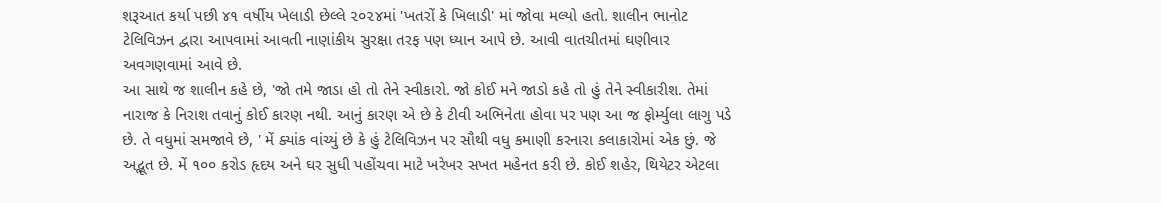શરૂઆત કર્યા પછી ૪૧ વર્ષીય ખેલાડી છેલ્લે ૨૦૨૪માં 'ખતરોં કે ખિલાડી' માં જોવા મલ્યો હતો. શાલીન ભાનોટ ટેલિવિઝન દ્વારા આપવામાં આવતી નાણાંકીય સુરક્ષા તરફ પણ ધ્યાન આપે છે. આવી વાતચીતમાં ઘણીવાર અવગણવામાં આવે છે.
આ સાથે જ શાલીન કહે છે, 'જો તમે જાડા હો તો તેને સ્વીકારો. જો કોઈ મને જાડો કહે તો હું તેને સ્વીકારીશ. તેમાં નારાજ કે નિરાશ તવાનું કોઈ કારણ નથી. આનું કારણ એ છે કે ટીવી અભિનેતા હોવા પર પણ આ જ ફોર્મ્યુલા લાગુ પડે છે. તે વધુમાં સમજાવે છે, ' મેં ક્યાંક વાંચ્યું છે કે હું ટેલિવિઝન પર સૌથી વધુ કમાણી કરનારા કલાકારોમાં એક છું. જે અદ્ભૂત છે. મેં ૧૦૦ કરોડ હૃદય અને ઘર સુધી પહોંચવા માટે ખરેખર સખત મહેનત કરી છે. કોઈ શહેર, થિયેટર એટલા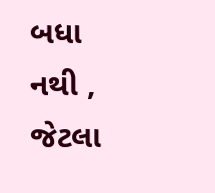બધા નથી , જેટલા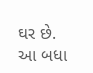ઘર છે. આ બધા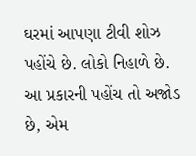ઘરમાં આપણા ટીવી શોઝ પહોંચે છે. લોકો નિહાળે છે. આ પ્રકારની પહોંચ તો અજોડ છે, એમ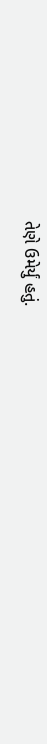તેણે ઉમેર્યું હતું.